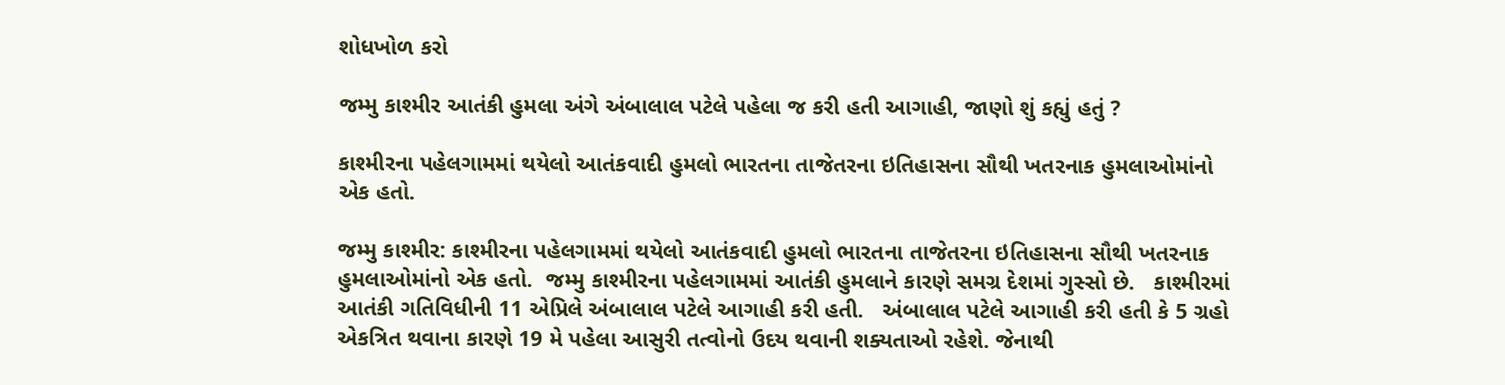શોધખોળ કરો

જમ્મુ કાશ્મીર આતંકી હુમલા અંગે અંબાલાલ પટેલે પહેલા જ કરી હતી આગાહી, જાણો શું કહ્યું હતું ?

કાશ્મીરના પહેલગામમાં થયેલો આતંકવાદી હુમલો ભારતના તાજેતરના ઇતિહાસના સૌથી ખતરનાક હુમલાઓમાંનો એક હતો.

જમ્મુ કાશ્મીર: કાશ્મીરના પહેલગામમાં થયેલો આતંકવાદી હુમલો ભારતના તાજેતરના ઇતિહાસના સૌથી ખતરનાક હુમલાઓમાંનો એક હતો.  જમ્મુ કાશ્મીરના પહેલગામમાં આતંકી હુમલાને કારણે સમગ્ર દેશમાં ગુસ્સો છે.   કાશ્મીરમાં આતંકી ગતિવિધીની 11 એપ્રિલે અંબાલાલ પટેલે આગાહી કરી હતી.   અંબાલાલ પટેલે આગાહી કરી હતી કે 5 ગ્રહો એકત્રિત થવાના કારણે 19 મે પહેલા આસુરી તત્વોનો ઉદય થવાની શક્યતાઓ રહેશે. જેનાથી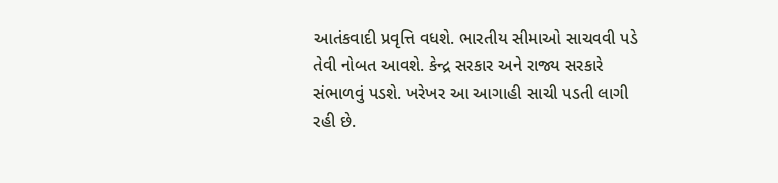આતંકવાદી પ્રવૃત્તિ વધશે. ભારતીય સીમાઓ સાચવવી પડે તેવી નોબત આવશે. કેન્દ્ર સરકાર અને રાજ્ય સરકારે સંભાળવું પડશે. ખરેખર આ આગાહી સાચી પડતી લાગી રહી છે.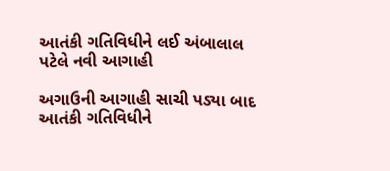આતંકી ગતિવિધીને લઈ અંબાલાલ પટેલે નવી આગાહી

અગાઉની આગાહી સાચી પડ્યા બાદ આતંકી ગતિવિધીને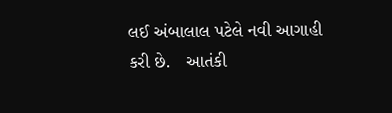લઈ અંબાલાલ પટેલે નવી આગાહી કરી છે.   આતંકી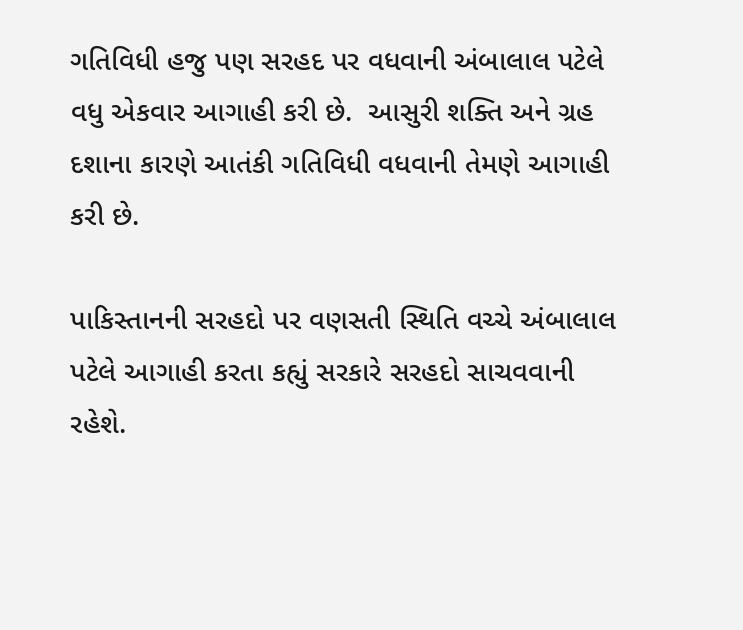ગતિવિધી હજુ પણ સરહદ પર વધવાની અંબાલાલ પટેલે વધુ એકવાર આગાહી કરી છે.  આસુરી શક્તિ અને ગ્રહ દશાના કારણે આતંકી ગતિવિધી વધવાની તેમણે આગાહી કરી છે.

પાકિસ્તાનની સરહદો પર વણસતી સ્થિતિ વચ્ચે અંબાલાલ પટેલે આગાહી કરતા કહ્યું સરકારે સરહદો સાચવવાની રહેશે.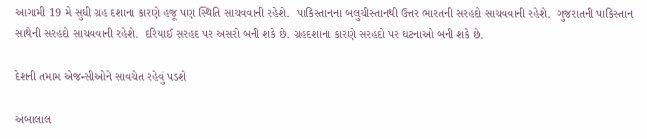આગામી 19 મે સુધી ગ્રહ દશાના કારણે હજૂ પણ સ્થિતિ સાચવવાની રહેશે.  પાકિસ્તાનના બલુચીસ્તાનથી ઉત્તર ભારતની સરહદો સાચવવાની રહેશે.  ગુજરાતની પાકિસ્તાન સાથેની સરહદો સાચવવાની રહેશે.  દરિયાઈ સરહદ પર અસરો બની શકે છે. ગ્રહદશાના કારણે સરહદો પર ઘટનાઓ બની શકે છે.

દેશની તમામ એજન્સીઓને સાવચેત રહેવું પડશે

અંબાલાલ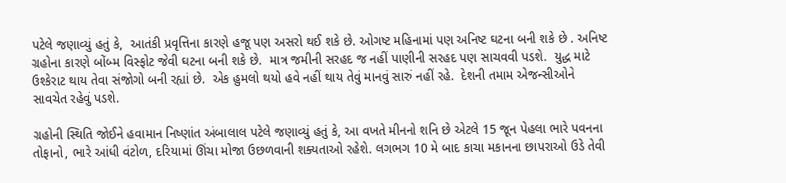પટેલે જણાવ્યું હતું કે,  આતંકી પ્રવૃત્તિના કારણે હજૂ પણ અસરો થઈ શકે છે. ઓગષ્ટ મહિનામાં પણ અનિષ્ટ ઘટના બની શકે છે . અનિષ્ટ ગ્રહોના કારણે બોંબ્મ વિસ્ફોટ જેવી ઘટના બની શકે છે.  માત્ર જમીની સરહદ જ નહીં પાણીની સરહદ પણ સાચવવી પડશે.  યુદ્ધ માટે ઉશ્કેરાટ થાય તેવા સંજોગો બની રહ્યાં છે.  એક હુમલો થયો હવે નહીં થાય તેવું માનવું સારું નહીં રહે.  દેશની તમામ એજન્સીઓને સાવચેત રહેવું પડશે.

ગ્રહોની સ્થિતિ જોઈને હવામાન નિષ્ણાંત અંબાલાલ પટેલે જણાવ્યું હતું કે, આ વખતે મીનનો શનિ છે એટલે 15 જૂન પેહલા ભારે પવનના તોફાનો, ભારે આંધી વંટોળ, દરિયામાં ઊંચા મોજા ઉછળવાની શક્યતાઓ રહેશે. લગભગ 10 મે બાદ કાચા મકાનના છાપરાઓ ઉડે તેવી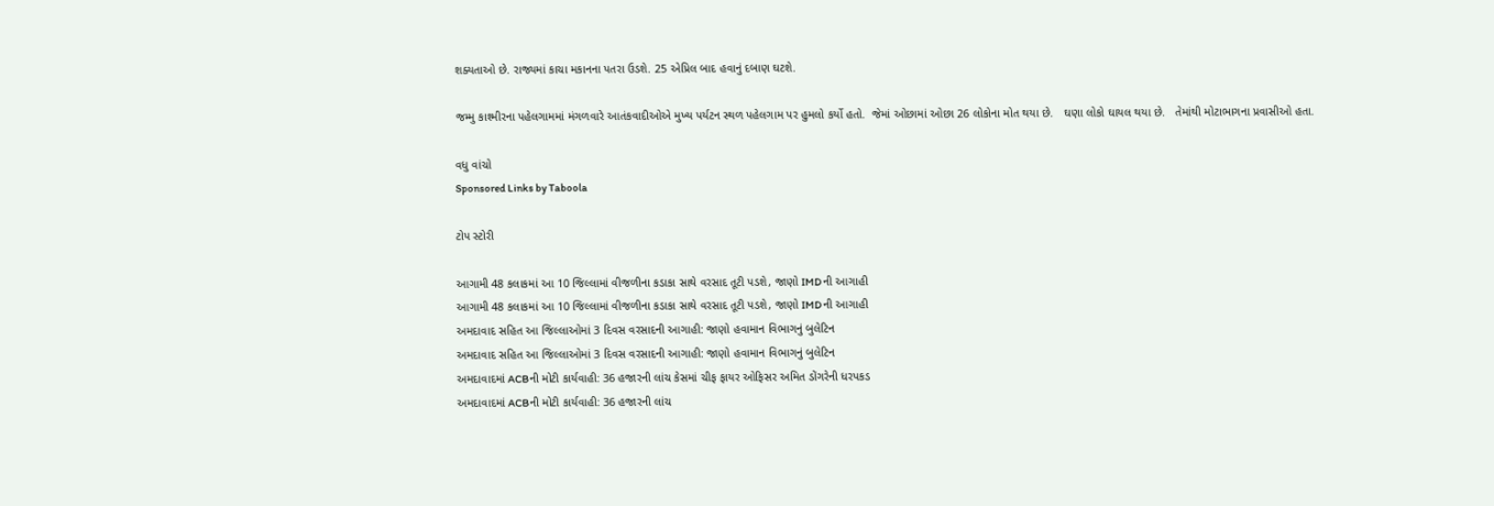શક્યતાઓ છે. રાજ્યમાં કાચા મકાનના પતરા ઉડશે. 25 એપ્રિલ બાદ હવાનું દબાણ ઘટશે.

જમ્મુ કાશ્મીરના પહેલગામમાં મંગળવારે આતંકવાદીઓએ મુખ્ય પર્યટન સ્થળ પહેલગામ પર હુમલો કર્યો હતો.  જેમાં ઓછામાં ઓછા 26 લોકોના મોત થયા છે.   ઘણા લોકો ઘાયલ થયા છે.   તેમાંથી મોટાભાગના પ્રવાસીઓ હતા.

વધુ વાંચો
Sponsored Links by Taboola

ટોપ સ્ટોરી

આગામી 48 કલાકમાં આ 10 જિલ્લામાં વીજળીના કડાકા સાથે વરસાદ તૂટી પડશે, જાણો IMD ની આગાહી
આગામી 48 કલાકમાં આ 10 જિલ્લામાં વીજળીના કડાકા સાથે વરસાદ તૂટી પડશે, જાણો IMD ની આગાહી
અમદાવાદ સહિત આ જિલ્લાઓમાં 3 દિવસ વરસાદની આગાહી: જાણો હવામાન વિભાગનું બુલેટિન
અમદાવાદ સહિત આ જિલ્લાઓમાં 3 દિવસ વરસાદની આગાહી: જાણો હવામાન વિભાગનું બુલેટિન
અમદાવાદમાં ACBની મોટી કાર્યવાહી: 36 હજારની લાંચ કેસમાં ચીફ ફાયર ઓફિસર અમિત ડોંગરેની ધરપકડ
અમદાવાદમાં ACBની મોટી કાર્યવાહી: 36 હજારની લાંચ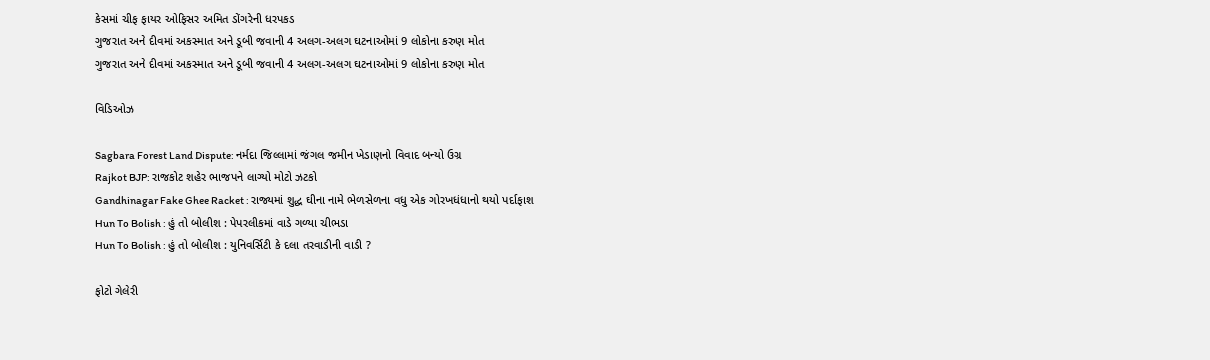કેસમાં ચીફ ફાયર ઓફિસર અમિત ડોંગરેની ધરપકડ
ગુજરાત અને દીવમાં અકસ્માત અને ડૂબી જવાની 4 અલગ-અલગ ઘટનાઓમાં 9 લોકોના કરુણ મોત
ગુજરાત અને દીવમાં અકસ્માત અને ડૂબી જવાની 4 અલગ-અલગ ઘટનાઓમાં 9 લોકોના કરુણ મોત

વિડિઓઝ

Sagbara Forest Land Dispute: નર્મદા જિલ્લામાં જંગલ જમીન ખેડાણનો વિવાદ બન્યો ઉગ્ર
Rajkot BJP: રાજકોટ શહેર ભાજપને લાગ્યો મોટો ઝટકો
Gandhinagar Fake Ghee Racket : રાજ્યમાં શુદ્ધ ઘીના નામે ભેળસેળના વધુ એક ગોરખધંધાનો થયો પર્દાફાશ
Hun To Bolish : હું તો બોલીશ : પેપરલીકમાં વાડે ગળ્યા ચીભડા
Hun To Bolish : હું તો બોલીશ : યુનિવર્સિટી કે દલા તરવાડીની વાડી ?

ફોટો ગેલેરી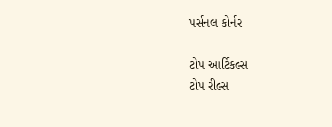પર્સનલ કોર્નર

ટોપ આર્ટિકલ્સ
ટોપ રીલ્સ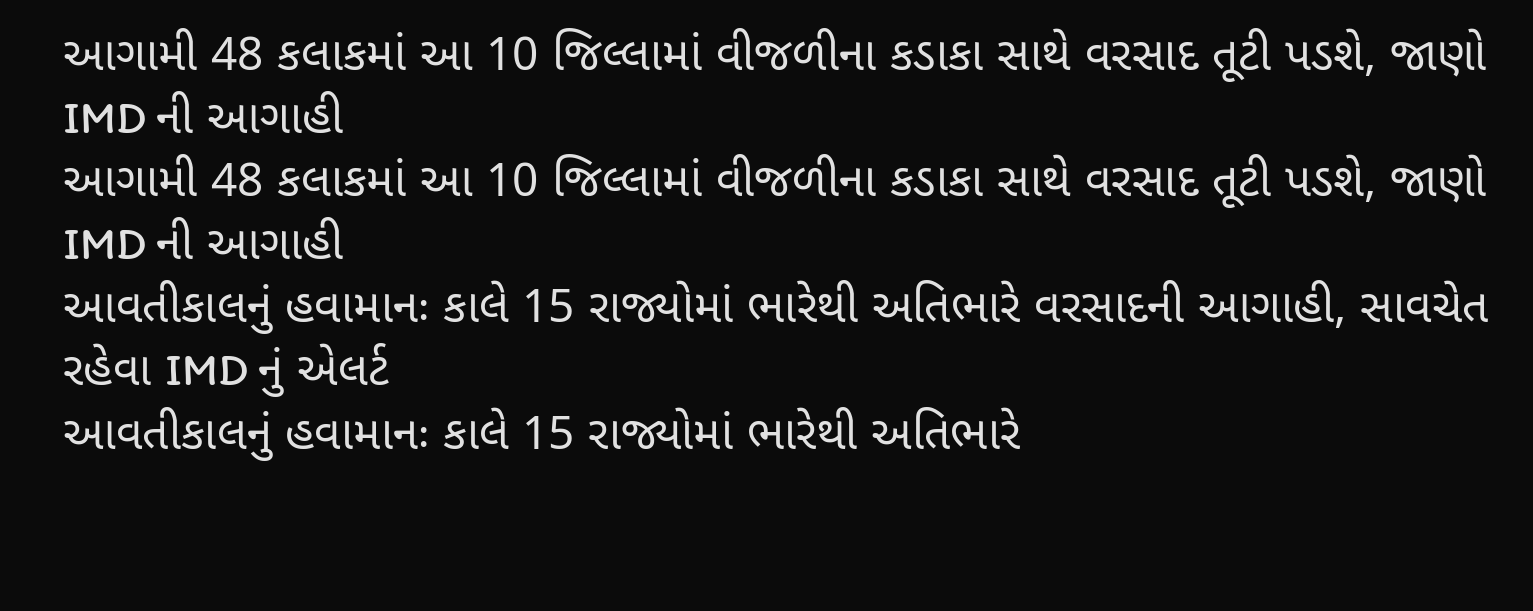આગામી 48 કલાકમાં આ 10 જિલ્લામાં વીજળીના કડાકા સાથે વરસાદ તૂટી પડશે, જાણો IMD ની આગાહી
આગામી 48 કલાકમાં આ 10 જિલ્લામાં વીજળીના કડાકા સાથે વરસાદ તૂટી પડશે, જાણો IMD ની આગાહી
આવતીકાલનું હવામાનઃ કાલે 15 રાજ્યોમાં ભારેથી અતિભારે વરસાદની આગાહી, સાવચેત રહેવા IMD નું એલર્ટ
આવતીકાલનું હવામાનઃ કાલે 15 રાજ્યોમાં ભારેથી અતિભારે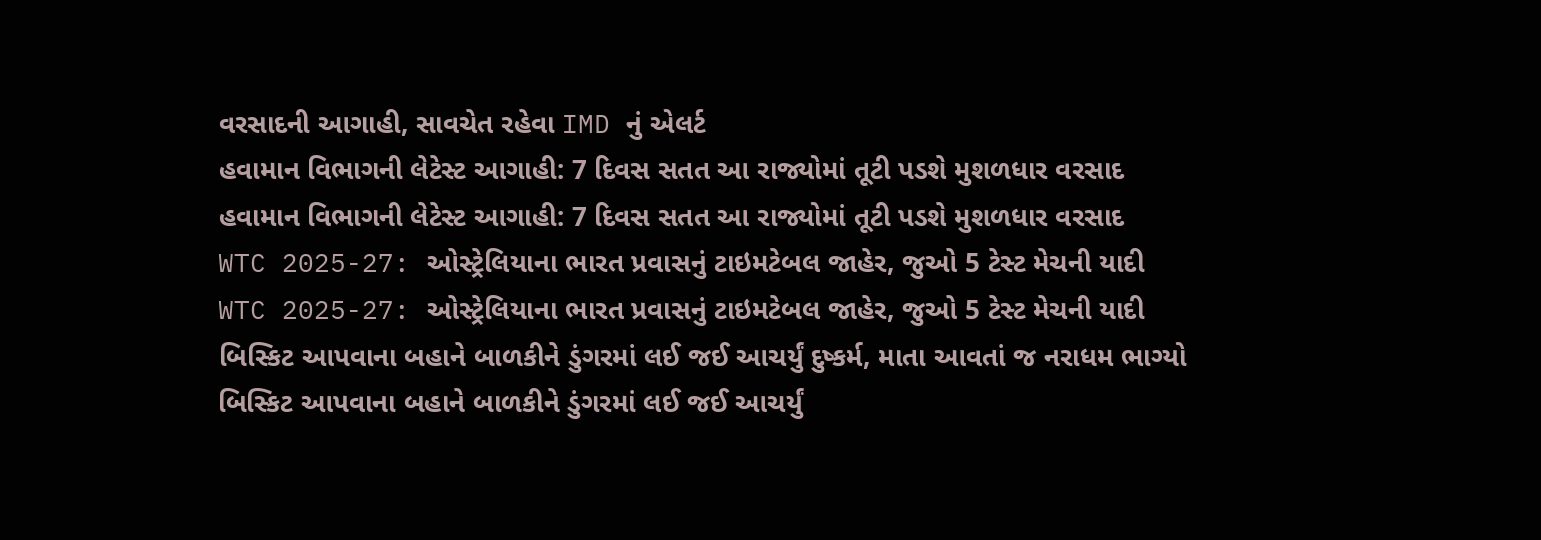વરસાદની આગાહી, સાવચેત રહેવા IMD નું એલર્ટ
હવામાન વિભાગની લેટેસ્ટ આગાહી: 7 દિવસ સતત આ રાજ્યોમાં તૂટી પડશે મુશળધાર વરસાદ
હવામાન વિભાગની લેટેસ્ટ આગાહી: 7 દિવસ સતત આ રાજ્યોમાં તૂટી પડશે મુશળધાર વરસાદ
WTC 2025-27: ઓસ્ટ્રેલિયાના ભારત પ્રવાસનું ટાઇમટેબલ જાહેર, જુઓ 5 ટેસ્ટ મેચની યાદી
WTC 2025-27: ઓસ્ટ્રેલિયાના ભારત પ્રવાસનું ટાઇમટેબલ જાહેર, જુઓ 5 ટેસ્ટ મેચની યાદી
બિસ્કિટ આપવાના બહાને બાળકીને ડુંગરમાં લઈ જઈ આચર્યું દુષ્કર્મ, માતા આવતાં જ નરાધમ ભાગ્યો
બિસ્કિટ આપવાના બહાને બાળકીને ડુંગરમાં લઈ જઈ આચર્યું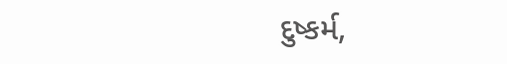દુષ્કર્મ,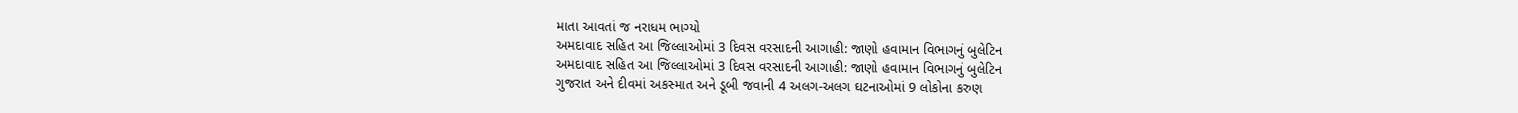માતા આવતાં જ નરાધમ ભાગ્યો
અમદાવાદ સહિત આ જિલ્લાઓમાં 3 દિવસ વરસાદની આગાહી: જાણો હવામાન વિભાગનું બુલેટિન
અમદાવાદ સહિત આ જિલ્લાઓમાં 3 દિવસ વરસાદની આગાહી: જાણો હવામાન વિભાગનું બુલેટિન
ગુજરાત અને દીવમાં અકસ્માત અને ડૂબી જવાની 4 અલગ-અલગ ઘટનાઓમાં 9 લોકોના કરુણ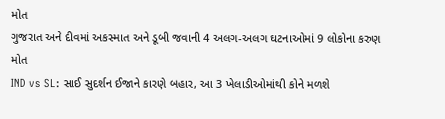મોત
ગુજરાત અને દીવમાં અકસ્માત અને ડૂબી જવાની 4 અલગ-અલગ ઘટનાઓમાં 9 લોકોના કરુણ મોત
IND vs SL: સાઈ સુદર્શન ઈજાને કારણે બહાર, આ 3 ખેલાડીઓમાંથી કોને મળશે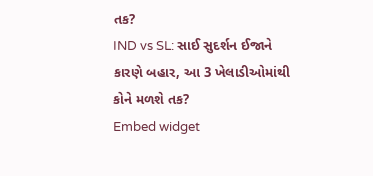તક?
IND vs SL: સાઈ સુદર્શન ઈજાને કારણે બહાર, આ 3 ખેલાડીઓમાંથી કોને મળશે તક?
Embed widget